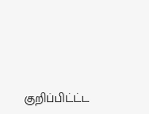குறிப்பிட்ட்ட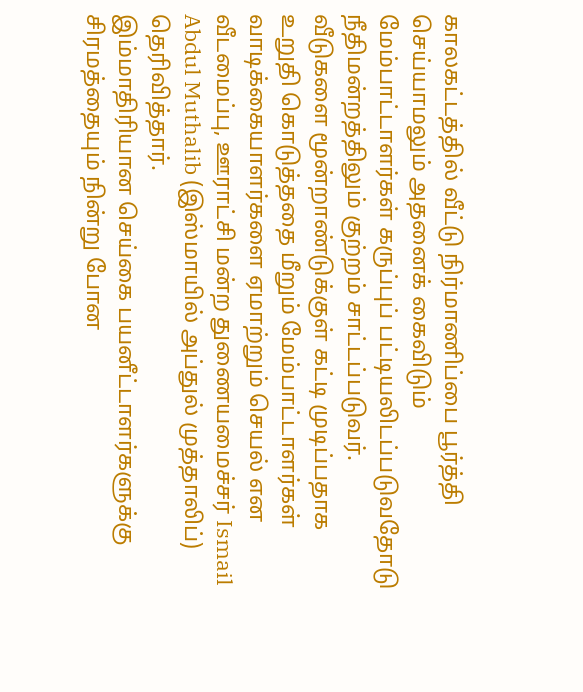காலகட்டத்தில் வீட்டு நிர்மாணிப்பை பூர்த்தி செய்யாமலும் அதனைக் கைவிடும் மேம்பாட்டாளர்கள் கருப்புப் பட்டியலிடப்படுவதோடு நீதிமன்றத்திலும் குற்றம் சாட்டப்படுவர்.
வீடுகளை மூன்றாண்டுக்குள் கட்டி முடிப்பதாக உறுதி கொடுத்ததை மீறும் மேம்பாட்டாளர்கள் வாடிக்கையாளர்களை ஏமாற்றும் செயல் என வீடமைப்பு, ஊராட்சி மன்ற துணையமைச்சர் Ismail Abdul Muthalib (இஸ்மாயில் அப்துல் முத்தாலிப்) தெரிவித்தார்.
இம்மாதிரியான செய்கை பயனீட்டாளர்களுக்கு சிரமத்தையும் நின்று போன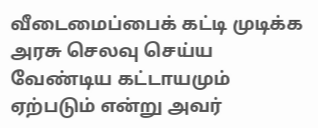வீடைமைப்பைக் கட்டி முடிக்க அரசு செலவு செய்ய வேண்டிய கட்டாயமும் ஏற்படும் என்று அவர்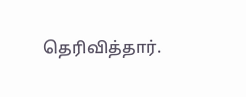தெரிவித்தார்.